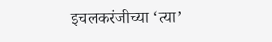इचलकरंजीच्या ‘त्या’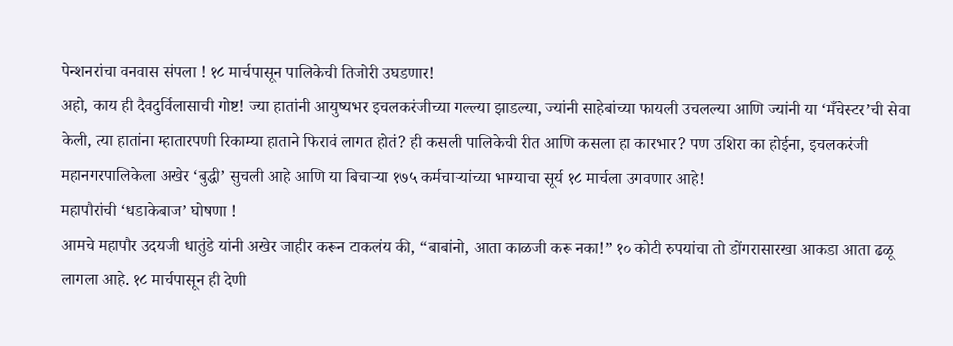पेन्शनरांचा वनवास संपला ! १८ मार्चपासून पालिकेची तिजोरी उघडणार!
अहो, काय ही दैवदुर्विलासाची गोष्ट! ज्या हातांनी आयुष्यभर इचलकरंजीच्या गल्ल्या झाडल्या, ज्यांनी साहेबांच्या फायली उचलल्या आणि ज्यांनी या ‘मँचेस्टर’ची सेवा केली, त्या हातांना म्हातारपणी रिकाम्या हाताने फिरावं लागत होतं? ही कसली पालिकेची रीत आणि कसला हा कारभार? पण उशिरा का होईना, इचलकरंजी महानगरपालिकेला अखेर ‘बुद्धी’ सुचली आहे आणि या बिचाऱ्या १७५ कर्मचाऱ्यांच्या भाग्याचा सूर्य १८ मार्चला उगवणार आहे!
महापौरांची ‘धडाकेबाज’ घोषणा !
आमचे महापौर उदयजी धातुंडे यांनी अखेर जाहीर करून टाकलंय की, “बाबांनो, आता काळजी करू नका!” १० कोटी रुपयांचा तो डोंगरासारखा आकडा आता ढळू लागला आहे. १८ मार्चपासून ही देणी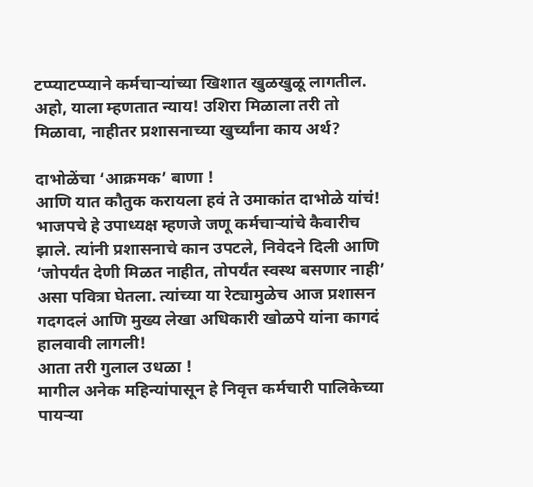टप्प्याटप्प्याने कर्मचाऱ्यांच्या खिशात खुळखुळू लागतील. अहो, याला म्हणतात न्याय! उशिरा मिळाला तरी तो मिळावा, नाहीतर प्रशासनाच्या खुर्च्यांना काय अर्थ?

दाभोळेंचा ‘आक्रमक’ बाणा !
आणि यात कौतुक करायला हवं ते उमाकांत दाभोळे यांचं! भाजपचे हे उपाध्यक्ष म्हणजे जणू कर्मचाऱ्यांचे कैवारीच झाले. त्यांनी प्रशासनाचे कान उपटले, निवेदने दिली आणि ‘जोपर्यंत देणी मिळत नाहीत, तोपर्यंत स्वस्थ बसणार नाही’ असा पवित्रा घेतला. त्यांच्या या रेट्यामुळेच आज प्रशासन गदगदलं आणि मुख्य लेखा अधिकारी खोळपे यांना कागदं हालवावी लागली!
आता तरी गुलाल उधळा !
मागील अनेक महिन्यांपासून हे निवृत्त कर्मचारी पालिकेच्या पायऱ्या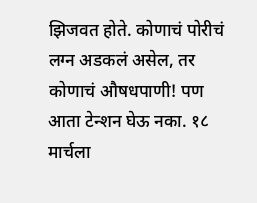झिजवत होते. कोणाचं पोरीचं लग्न अडकलं असेल, तर कोणाचं औषधपाणी! पण आता टेन्शन घेऊ नका. १८ मार्चला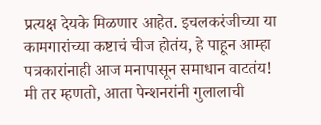प्रत्यक्ष देयके मिळणार आहेत. इचलकरंजीच्या या कामगारांच्या कष्टाचं चीज होतंय, हे पाहून आम्हा पत्रकारांनाही आज मनापासून समाधान वाटतंय!
मी तर म्हणतो, आता पेन्शनरांनी गुलालाची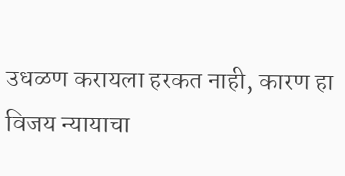उधळण करायला हरकत नाही, कारण हा विजय न्यायाचा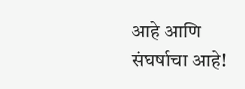आहे आणि संघर्षाचा आहे!